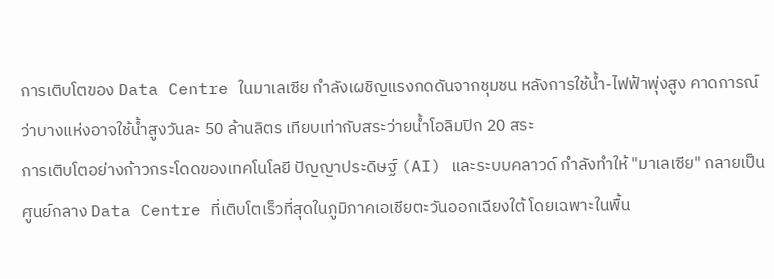การเติบโตของ Data Centre ในมาเลเซีย กำลังเผชิญแรงกดดันจากชุมชน หลังการใช้น้ำ-ไฟฟ้าพุ่งสูง คาดการณ์ว่าบางแห่งอาจใช้น้ำสูงวันละ 50 ล้านลิตร เทียบเท่ากับสระว่ายน้ำโอลิมปิก 20 สระ
การเติบโตอย่างก้าวกระโดดของเทคโนโลยี ปัญญาประดิษฐ์ (AI) และระบบคลาวด์ กำลังทำให้ "มาเลเซีย" กลายเป็นศูนย์กลาง Data Centre ที่เติบโตเร็วที่สุดในภูมิภาคเอเชียตะวันออกเฉียงใต้ โดยเฉพาะในพื้น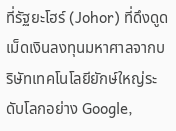ที่รัฐยะโฮร์ (Johor) ที่ดึงดูดเม็ดเงินลงทุนมหาศาลจากบริษัทเทคโนโลยียักษ์ใหญ่ระดับโลกอย่าง Google,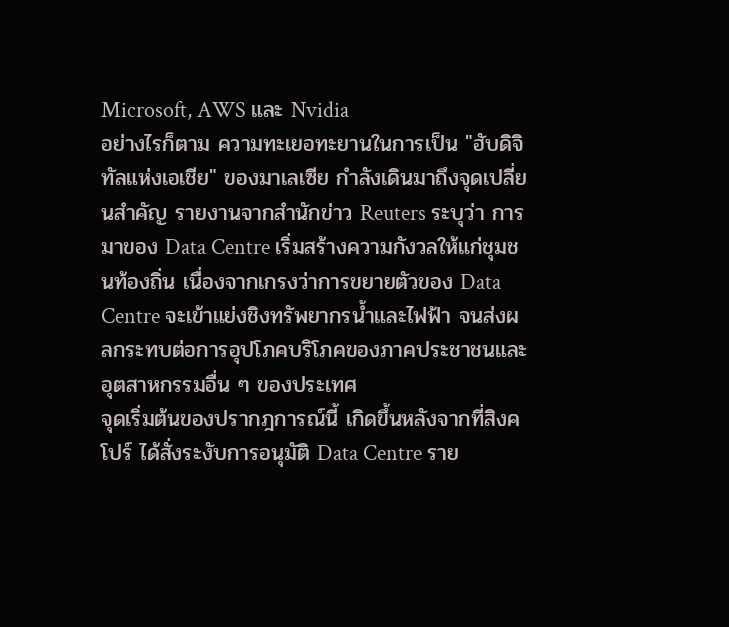Microsoft, AWS และ Nvidia
อย่างไรก็ตาม ความทะเยอทะยานในการเป็น "ฮับดิจิทัลแห่งเอเชีย" ของมาเลเซีย กำลังเดินมาถึงจุดเปลี่ยนสำคัญ รายงานจากสำนักข่าว Reuters ระบุว่า การมาของ Data Centre เริ่มสร้างความกังวลให้แก่ชุมชนท้องถิ่น เนื่องจากเกรงว่าการขยายตัวของ Data Centre จะเข้าแย่งชิงทรัพยากรน้ำและไฟฟ้า จนส่งผลกระทบต่อการอุปโภคบริโภคของภาคประชาชนและอุตสาหกรรมอื่น ๆ ของประเทศ
จุดเริ่มต้นของปรากฎการณ์นี้ เกิดขึ้นหลังจากที่สิงคโปร์ ได้สั่งระงับการอนุมัติ Data Centre ราย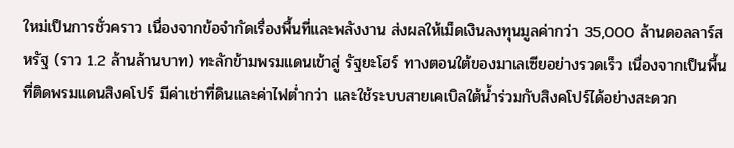ใหม่เป็นการชั่วคราว เนื่องจากข้อจำกัดเรื่องพื้นที่และพลังงาน ส่งผลให้เม็ดเงินลงทุนมูลค่ากว่า 35,000 ล้านดอลลาร์สหรัฐ (ราว 1.2 ล้านล้านบาท) ทะลักข้ามพรมแดนเข้าสู่ รัฐยะโฮร์ ทางตอนใต้ของมาเลเซียอย่างรวดเร็ว เนื่องจากเป็นพื้นที่ติดพรมแดนสิงคโปร์ มีค่าเช่าที่ดินและค่าไฟต่ำกว่า และใช้ระบบสายเคเบิลใต้น้ำร่วมกับสิงคโปร์ได้อย่างสะดวก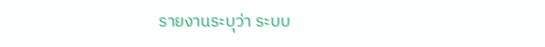รายงานระบุว่า ระบบ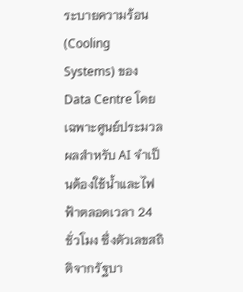ระบายความร้อน (Cooling Systems) ของ Data Centre โดยเฉพาะศูนย์ประมวลผลสำหรับ AI จำเป็นต้องใช้น้ำและไฟฟ้าตลอดเวลา 24 ชั่วโมง ซึ่งตัวเลขสถิติจากรัฐบา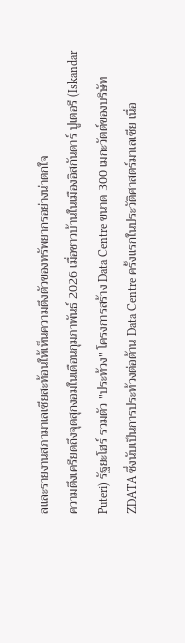ลและรายงานสภามาเลเซียสะท้อนให้เห็นความตึงตัวของทรัพยากรอย่างน่าตกใจ
ความตึงเครียดถึงจุดสุกงอมในเดือนกุมภาพันธ์ 2026 เมื่อชาวบ้านในเมืองอิสกันดาร์ ปูเตอรี (Iskandar Puteri) รัฐยะโฮร์ รวมตัว "ประท้วง" โครงการสร้าง Data Centre ขนาด 300 เมกะวัตต์ของบริษัท ZDATA ซึ่งนับเป็นการประท้วงต่อต้าน Data Centre ครั้งแรกในประวัติศาสตร์มาเลเซีย เนื่อ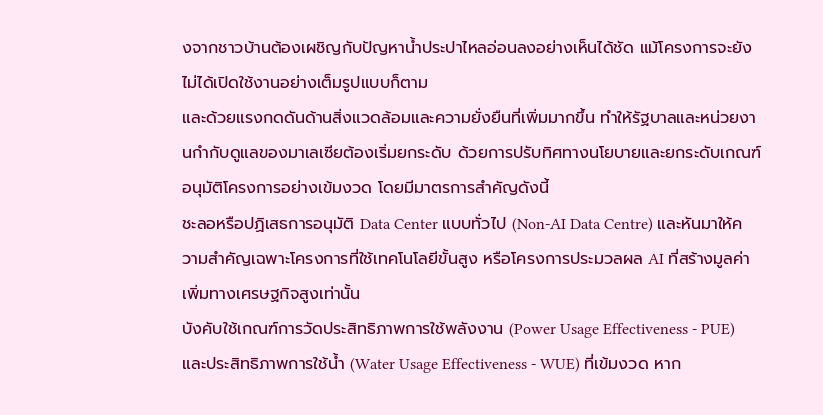งจากชาวบ้านต้องเผชิญกับปัญหาน้ำประปาไหลอ่อนลงอย่างเห็นได้ชัด แม้โครงการจะยังไม่ได้เปิดใช้งานอย่างเต็มรูปแบบก็ตาม
และด้วยแรงกดดันด้านสิ่งแวดล้อมและความยั่งยืนที่เพิ่มมากขึ้น ทำให้รัฐบาลและหน่วยงานกำกับดูแลของมาเลเซียต้องเริ่มยกระดับ ด้วยการปรับทิศทางนโยบายและยกระดับเกณฑ์อนุมัติโครงการอย่างเข้มงวด โดยมีมาตรการสำคัญดังนี้
ชะลอหรือปฏิเสธการอนุมัติ Data Center แบบทั่วไป (Non-AI Data Centre) และหันมาให้ความสำคัญเฉพาะโครงการที่ใช้เทคโนโลยีขั้นสูง หรือโครงการประมวลผล AI ที่สร้างมูลค่าเพิ่มทางเศรษฐกิจสูงเท่านั้น
บังคับใช้เกณฑ์การวัดประสิทธิภาพการใช้พลังงาน (Power Usage Effectiveness - PUE) และประสิทธิภาพการใช้น้ำ (Water Usage Effectiveness - WUE) ที่เข้มงวด หาก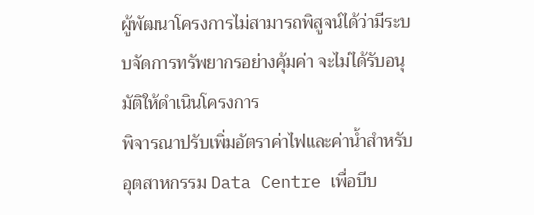ผู้พัฒนาโครงการไม่สามารถพิสูจน์ได้ว่ามีระบบจัดการทรัพยากรอย่างคุ้มค่า จะไม่ได้รับอนุมัติให้ดำเนินโครงการ
พิจารณาปรับเพิ่มอัตราค่าไฟและค่าน้ำสำหรับอุตสาหกรรม Data Centre เพื่อบีบ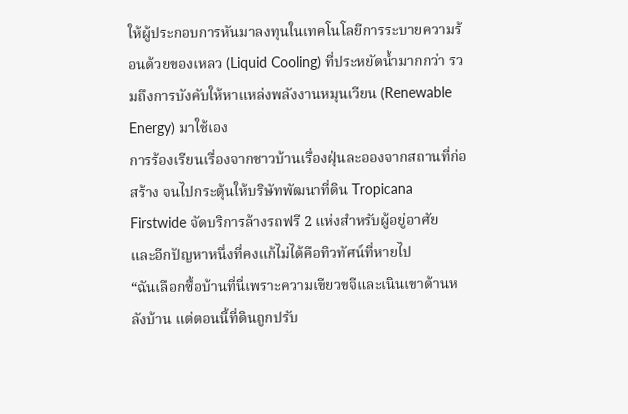ให้ผู้ประกอบการหันมาลงทุนในเทคโนโลยีการระบายความร้อนด้วยของเหลว (Liquid Cooling) ที่ประหยัดน้ำมากกว่า รวมถึงการบังคับให้หาแหล่งพลังงานหมุนเวียน (Renewable Energy) มาใช้เอง
การร้องเรียนเรื่องจากชาวบ้านเรื่องฝุ่นละอองจากสถานที่ก่อสร้าง จนไปกระตุ้นให้บริษัทพัฒนาที่ดิน Tropicana Firstwide จัดบริการล้างรถฟรี 2 แห่งสำหรับผู้อยู่อาศัย
และอีกปัญหาหนึ่งที่คงแก้ไม่ได้คือทิวทัศน์ที่หายไป
“ฉันเลือกซื้อบ้านที่นี่เพราะความเขียวขจีและเนินเขาด้านหลังบ้าน แต่ตอนนี้ที่ดินถูกปรับ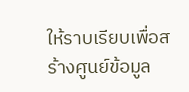ให้ราบเรียบเพื่อสร้างศูนย์ข้อมูล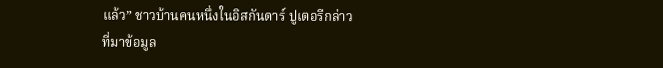แล้ว” ชาวบ้านคนหนึ่งในอิสกันดาร์ ปูเตอรีกล่าว
ที่มาข้อมูล